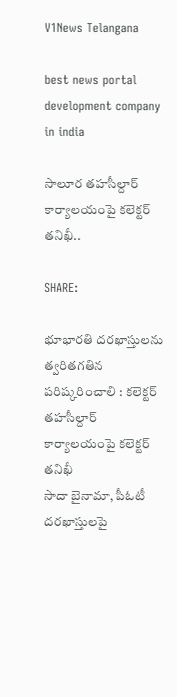V1News Telangana

best news portal development company in india

సాలూర తహసీల్దార్ కార్యాలయంపై కలెక్టర్ తనిఖీ..

SHARE:

భూభారతి దరఖాస్తులను త్వరితగతిన పరిష్కరించాలి : కలెక్టర్
తహసీల్దార్ కార్యాలయంపై కలెక్టర్ తనిఖీ
సాదా బైనామా, పీఓటీ దరఖాస్తులపై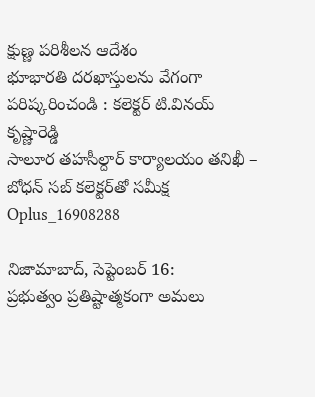క్షుణ్ణ పరిశీలన ఆదేశం
భూభారతి దరఖాస్తులను వేగంగా పరిష్కరించండి : కలెక్టర్ టి.వినయ్ కృష్ణారెడ్డి
సాలూర తహసీల్దార్ కార్యాలయం తనిఖీ – బోధన్ సబ్ కలెక్టర్‌తో సమీక్ష
Oplus_16908288

నిజామాబాద్, సెప్టెంబర్ 16:
ప్రభుత్వం ప్రతిష్టాత్మకంగా అమలు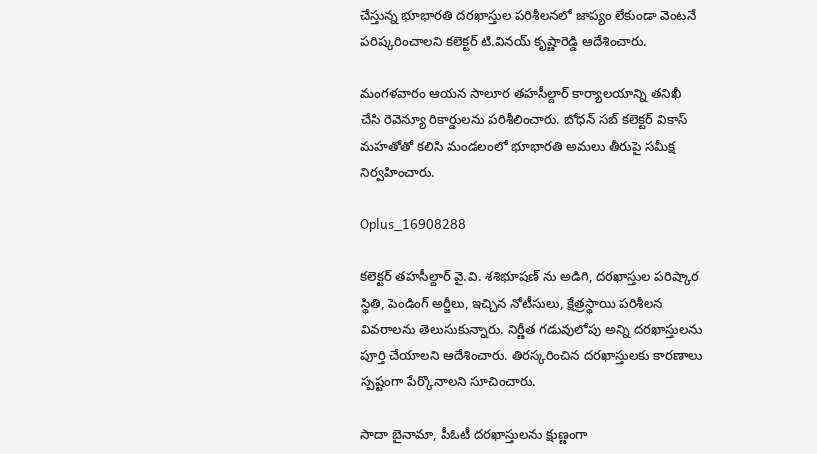చేస్తున్న భూభారతి దరఖాస్తుల పరిశీలనలో జాప్యం లేకుండా వెంటనే పరిష్కరించాలని కలెక్టర్ టి.వినయ్ కృష్ణారెడ్డి ఆదేశించారు.

మంగళవారం ఆయన సాలూర తహసీల్దార్ కార్యాలయాన్ని తనిఖీ చేసి రెవెన్యూ రికార్డులను పరిశీలించారు. బోధన్ సబ్ కలెక్టర్ వికాస్ మహతోతో కలిసి మండలంలో భూభారతి అమలు తీరుపై సమీక్ష నిర్వహించారు.

Oplus_16908288

కలెక్టర్ తహసీల్దార్ వై.వి. శశిభూషణ్ ను అడిగి, దరఖాస్తుల పరిష్కార స్థితి, పెండింగ్ అర్జీలు, ఇచ్చిన నోటీసులు, క్షేత్రస్థాయి పరిశీలన వివరాలను తెలుసుకున్నారు. నిర్ణీత గడువులోపు అన్ని దరఖాస్తులను పూర్తి చేయాలని ఆదేశించారు. తిరస్కరించిన దరఖాస్తులకు కారణాలు స్పష్టంగా పేర్కొనాలని సూచించారు.

సాదా బైనామా, పీఓటీ దరఖాస్తులను క్షుణ్ణంగా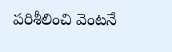పరిశీలించి వెంటనే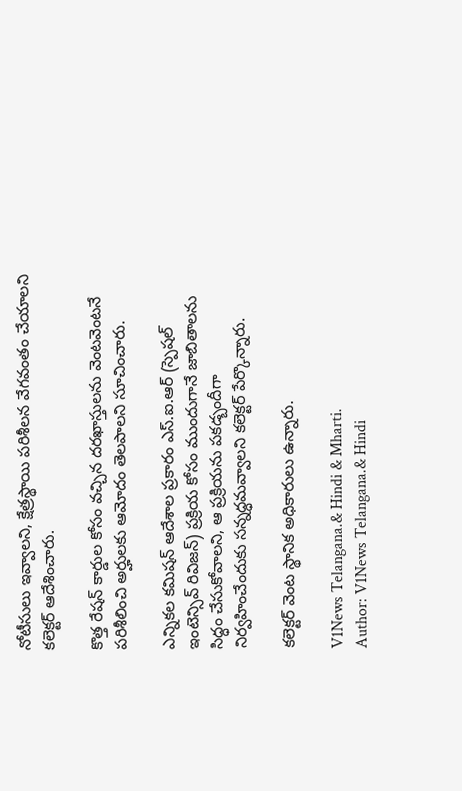నోటీసులు ఇవ్వాలని, క్షేత్రస్థాయి పరిశీలన వేగవంతం చేయాలని కలెక్టర్ ఆదేశించారు.

కొత్త రేషన్ కార్డుల కోసం వచ్చిన దరఖాస్తులను వెంటవెంటనే పరిశీలించి అర్హులకు ఆమోదం తెలపాలని సూచించారు.

ఎన్నికల కమిషన్‌ ఆదేశాల ప్రకారం ఎస్.ఐ.ఆర్ (స్పెషల్ ఇంటెన్సివ్ రివిజన్) ప్రక్రియ కోసం ముందుగానే జాబితాలను సిద్ధం చేసుకోవాలని, ఆ ప్రక్రియను పకడ్బందీగా నిర్వహించేందుకు సన్నద్ధమవ్వాలని కలెక్టర్ పేర్కొన్నారు.

కలెక్టర్ వెంట స్థానిక అధికారులు ఉన్నారు.

V1News Telangana.& Hindi & Mharti.
Author: V1News Telangana.& Hindi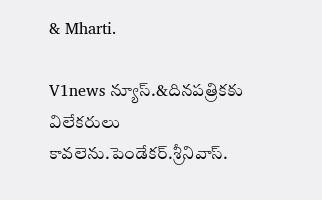& Mharti.

V1news న్యూస్.&దినపత్రికకు విలేకరులు కావలెను.పెండేకర్.శ్రీనివాస్.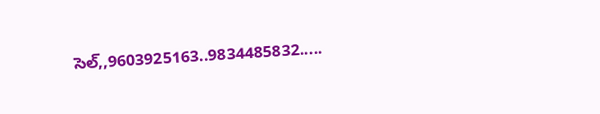సెల్,,9603925163..9834485832.....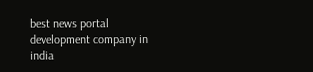best news portal development company in india